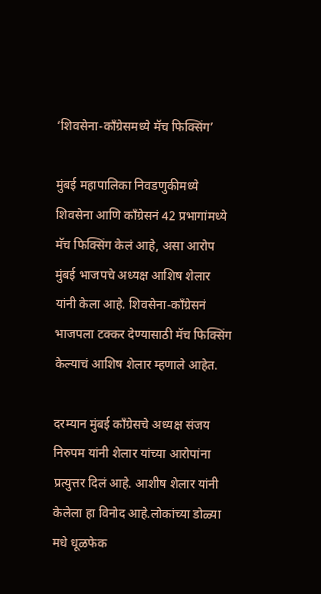‘शिवसेना-काँग्रेसमध्ये मॅच फिक्सिंग’

मुंबई महापालिका निवडणुकीमध्ये शिवसेना आणि काँग्रेसनं 42 प्रभागांमध्ये मॅच फिक्सिंग केलं आहे, असा आरोप मुंबई भाजपचे अध्यक्ष आशिष शेलार यांनी केला आहे. शिवसेना-काँग्रेसनं भाजपला टक्कर देण्यासाठी मॅच फिक्सिंग केल्याचं आशिष शेलार म्हणाले आहेत.

दरम्यान मुंबई काँग्रेसचे अध्यक्ष संजय निरुपम यांनी शेलार यांच्या आरोपांना प्रत्युत्तर दिलं आहे. आशीष शेलार यांनी केलेला हा विनोद आहे.लोकांच्या डोळ्या मधे धूळफेक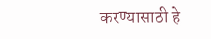करण्यासाठी हे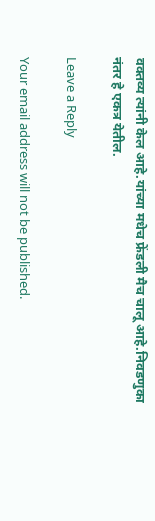वक्तव्य त्यांनी केल आहे.यांच्या मधेच फ्रेंडली मैच चालू आहे.निवडणुका नंतर हे एकत्र येतील.

Leave a Reply

Your email address will not be published.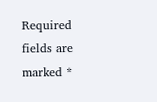Required fields are marked *